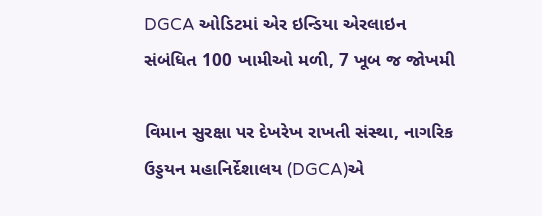DGCA ઓડિટમાં એર ઇન્ડિયા એરલાઇન સંબંધિત 100 ખામીઓ મળી, 7 ખૂબ જ જોખમી

વિમાન સુરક્ષા પર દેખરેખ રાખતી સંસ્થા, નાગરિક ઉડ્ડયન મહાનિર્દેશાલય (DGCA)એ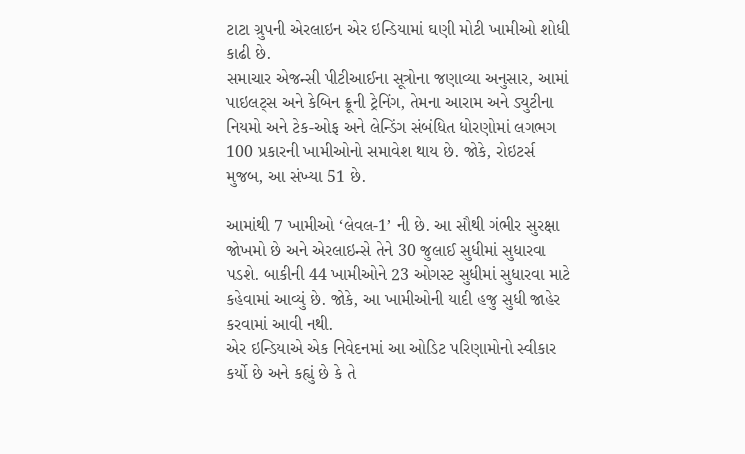ટાટા ગ્રુપની એરલાઇન એર ઇન્ડિયામાં ઘણી મોટી ખામીઓ શોધી કાઢી છે.
સમાચાર એજન્સી પીટીઆઈના સૂત્રોના જણાવ્યા અનુસાર, આમાં પાઇલટ્સ અને કેબિન ક્રૂની ટ્રેનિંગ, તેમના આરામ અને ડ્યુટીના નિયમો અને ટેક-ઓફ અને લેન્ડિંગ સંબંધિત ધોરણોમાં લગભગ 100 પ્રકારની ખામીઓનો સમાવેશ થાય છે. જોકે, રોઇટર્સ મુજબ, આ સંખ્યા 51 છે.

આમાંથી 7 ખામીઓ ‘લેવલ-1’ ની છે. આ સૌથી ગંભીર સુરક્ષા જોખમો છે અને એરલાઇન્સે તેને 30 જુલાઈ સુધીમાં સુધારવા પડશે. બાકીની 44 ખામીઓને 23 ઓગસ્ટ સુધીમાં સુધારવા માટે કહેવામાં આવ્યું છે. જોકે, આ ખામીઓની યાદી હજુ સુધી જાહેર કરવામાં આવી નથી.
એર ઇન્ડિયાએ એક નિવેદનમાં આ ઓડિટ પરિણામોનો સ્વીકાર કર્યો છે અને કહ્યું છે કે તે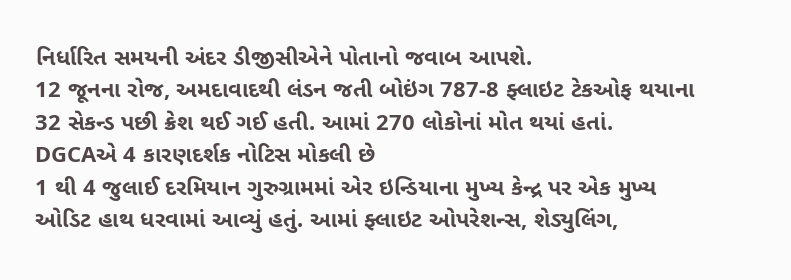નિર્ધારિત સમયની અંદર ડીજીસીએને પોતાનો જવાબ આપશે.
12 જૂનના રોજ, અમદાવાદથી લંડન જતી બોઇંગ 787-8 ફ્લાઇટ ટેકઓફ થયાના 32 સેકન્ડ પછી ક્રેશ થઈ ગઈ હતી. આમાં 270 લોકોનાં મોત થયાં હતાં.
DGCAએ 4 કારણદર્શક નોટિસ મોકલી છે
1 થી 4 જુલાઈ દરમિયાન ગુરુગ્રામમાં એર ઇન્ડિયાના મુખ્ય કેન્દ્ર પર એક મુખ્ય ઓડિટ હાથ ધરવામાં આવ્યું હતું. આમાં ફ્લાઇટ ઓપરેશન્સ, શેડ્યુલિંગ,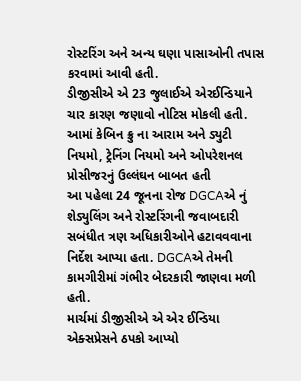રોસ્ટરિંગ અને અન્ય ઘણા પાસાઓની તપાસ કરવામાં આવી હતી.
ડીજીસીએ એ 23 જુલાઈએ એરઈન્ડિયાને ચાર કારણ જણાવો નોટિસ મોકલી હતી. આમાં કેબિન ક્રુ ના આરામ અને ડ્યુટી નિયમો, ટ્રેનિંગ નિયમો અને ઓપરેશનલ પ્રોસીજરનું ઉલ્લંઘન બાબત હતી
આ પહેલા 24 જૂનના રોજ DGCAએ નું શેડ્યુલિંગ અને રોસ્ટરિંગની જવાબદારી સબંધીત ત્રણ અધિકારીઓને હટાવવવાના નિર્દેશ આપ્યા હતા. DGCAએ તેમની કામગીરીમાં ગંભીર બેદરકારી જાણવા મળી હતી.
માર્ચમાં ડીજીસીએ એ એર ઈન્ડિયા એક્સપ્રેસને ઠપકો આપ્યો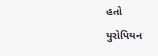હતો
યુરોપિયન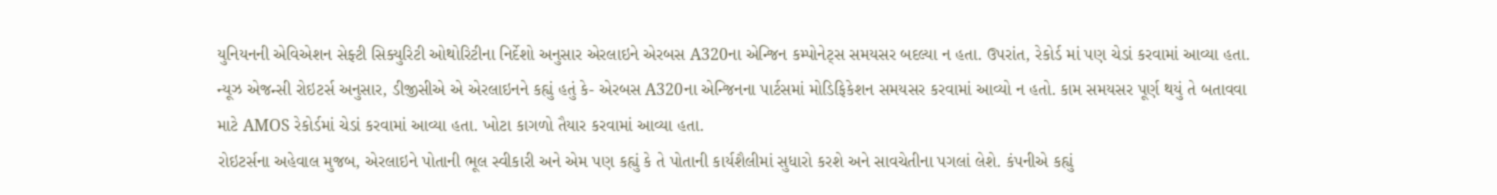યુનિયનની એવિએશન સેફ્ટી સિક્યુરિટી ઓથોરિટીના નિર્દેશો અનુસાર એરલાઇને એરબસ A320ના એન્જિન કમ્પોનેટ્સ સમયસર બદલ્યા ન હતા. ઉપરાંત, રેકોર્ડ માં પણ ચેડાં કરવામાં આવ્યા હતા.
ન્યૂઝ એજન્સી રોઇટર્સ અનુસાર, ડીજીસીએ એ એરલાઇનને કહ્યું હતું કે- એરબસ A320ના એન્જિનના પાર્ટસમાં મોડિફિકેશન સમયસર કરવામાં આવ્યો ન હતો. કામ સમયસર પૂર્ણ થયું તે બતાવવા માટે AMOS રેકોર્ડમાં ચેડાં કરવામાં આવ્યા હતા. ખોટા કાગળો તૈયાર કરવામાં આવ્યા હતા.
રોઇટર્સના અહેવાલ મુજબ, એરલાઇને પોતાની ભૂલ સ્વીકારી અને એમ પણ કહ્યું કે તે પોતાની કાર્યશૈલીમાં સુધારો કરશે અને સાવચેતીના પગલાં લેશે. કંપનીએ કહ્યું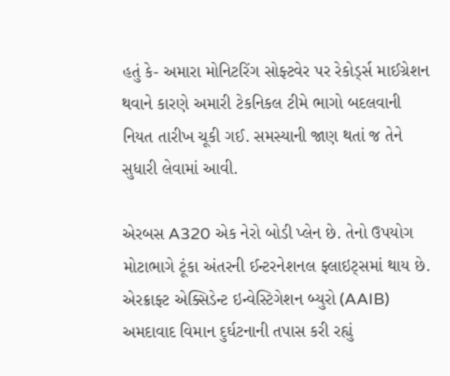હતું કે- અમારા મોનિટરિંગ સોફ્ટવેર પર રેકોર્ડ્સ માઈગ્રેશન થવાને કારણે અમારી ટેકનિકલ ટીમે ભાગો બદલવાની નિયત તારીખ ચૂકી ગઈ. સમસ્યાની જાણ થતાં જ તેને સુધારી લેવામાં આવી.

એરબસ A320 એક નેરો બોડી પ્લેન છે. તેનો ઉપયોગ મોટાભાગે ટૂંકા અંતરની ઈન્ટરનેશનલ ફ્લાઇટ્સમાં થાય છે.
એરક્રાફ્ટ એક્સિડેન્ટ ઇન્વેસ્ટિગેશન બ્યુરો (AAIB) અમદાવાદ વિમાન દુર્ઘટનાની તપાસ કરી રહ્યું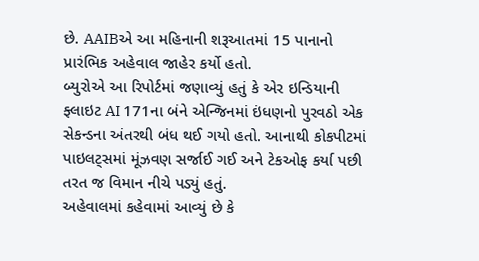છે. AAIBએ આ મહિનાની શરૂઆતમાં 15 પાનાનો પ્રારંભિક અહેવાલ જાહેર કર્યો હતો.
બ્યુરોએ આ રિપોર્ટમાં જણાવ્યું હતું કે એર ઇન્ડિયાની ફ્લાઇટ AI 171ના બંને એન્જિનમાં ઇંધણનો પુરવઠો એક સેકન્ડના અંતરથી બંધ થઈ ગયો હતો. આનાથી કોકપીટમાં પાઇલટ્સમાં મૂંઝવણ સર્જાઈ ગઈ અને ટેકઓફ કર્યા પછી તરત જ વિમાન નીચે પડ્યું હતું.
અહેવાલમાં કહેવામાં આવ્યું છે કે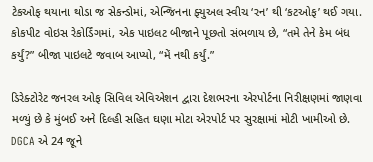ટેકઓફ થયાના થોડા જ સેકન્ડોમાં, એન્જિનના ફ્યુઅલ સ્વીચ ‘રન’ થી ‘કટઓફ’ થઈ ગયા. કોકપીટ વોઇસ રેકોર્ડિંગમાં, એક પાઇલટ બીજાને પૂછતો સંભળાય છે, “તમે તેને કેમ બંધ કર્યું?” બીજા પાઇલટે જવાબ આપ્યો, “મેં નથી કર્યું.”

ડિરેક્ટોરેટ જનરલ ઓફ સિવિલ એવિએશન દ્વારા દેશભરના એરપોર્ટના નિરીક્ષણમાં જાણવા મળ્યું છે કે મુંબઈ અને દિલ્હી સહિત ઘણા મોટા એરપોર્ટ પર સુરક્ષામાં મોટી ખામીઓ છે. DGCA એ 24 જૂને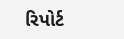રિપોર્ટ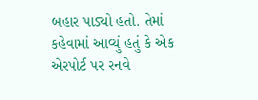બહાર પાડ્યો હતો. તેમાં કહેવામાં આવ્યું હતું કે એક એરપોર્ટ પર રનવે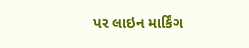પર લાઇન માર્કિંગ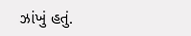ઝાંખું હતું.